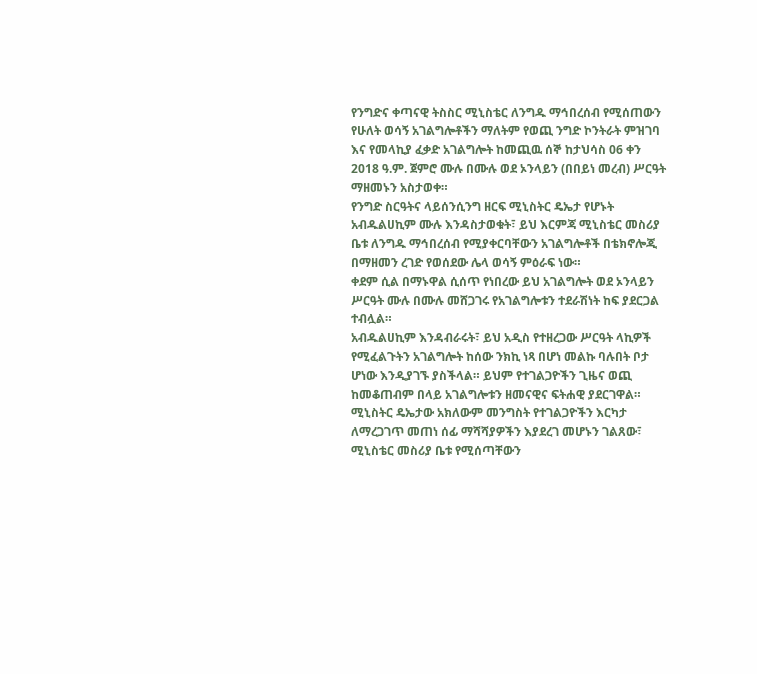የንግድና ቀጣናዊ ትስስር ሚኒስቴር ለንግዱ ማኅበረሰብ የሚሰጠውን የሁለት ወሳኝ አገልግሎቶችን ማለትም የወጪ ንግድ ኮንትራት ምዝገባ እና የመላኪያ ፈቃድ አገልግሎት ከመጪዉ ሰኞ ከታህሳስ 06 ቀን 2018 ዓ.ም. ጀምሮ ሙሉ በሙሉ ወደ ኦንላይን (በበይነ መረብ) ሥርዓት ማዘመኑን አስታወቀ።
የንግድ ስርዓትና ላይሰንሲንግ ዘርፍ ሚኒስትር ዴኤታ የሆኑት አብዱልሀኪም ሙሉ እንዳስታወቁት፣ ይህ እርምጃ ሚኒስቴር መስሪያ ቤቱ ለንግዱ ማኅበረሰብ የሚያቀርባቸውን አገልግሎቶች በቴክኖሎጂ በማዘመን ረገድ የወሰደው ሌላ ወሳኝ ምዕራፍ ነው።
ቀደም ሲል በማኑዋል ሲሰጥ የነበረው ይህ አገልግሎት ወደ ኦንላይን ሥርዓት ሙሉ በሙሉ መሸጋገሩ የአገልግሎቱን ተደራሽነት ከፍ ያደርጋል ተብሏል።
አብዱልሀኪም እንዳብራሩት፣ ይህ አዲስ የተዘረጋው ሥርዓት ላኪዎች የሚፈልጉትን አገልግሎት ከሰው ንክኪ ነጻ በሆነ መልኩ ባሉበት ቦታ ሆነው እንዲያገኙ ያስችላል። ይህም የተገልጋዮችን ጊዜና ወጪ ከመቆጠብም በላይ አገልግሎቱን ዘመናዊና ፍትሐዊ ያደርገዋል።
ሚኒስትር ዴኤታው አክለውም መንግስት የተገልጋዮችን እርካታ ለማረጋገጥ መጠነ ሰፊ ማሻሻያዎችን እያደረገ መሆኑን ገልጸው፣ ሚኒስቴር መስሪያ ቤቱ የሚሰጣቸውን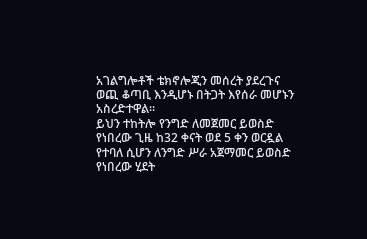አገልግሎቶች ቴክኖሎጂን መሰረት ያደረጉና ወጪ ቆጣቢ እንዲሆኑ በትጋት እየሰራ መሆኑን አስረድተዋል።
ይህን ተከትሎ የንግድ ለመጀመር ይወስድ የነበረው ጊዜ ከ32 ቀናት ወደ 5 ቀን ወርዷል የተባለ ሲሆን ለንግድ ሥራ አጀማመር ይወስድ የነበረው ሂደት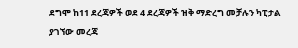ደግሞ ከ11 ደረጃዎች ወደ 4 ደረጃዎች ዝቅ ማድረግ መቻሉን ካፒታል ያገኘው መረጃ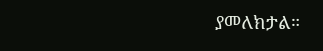ያመለክታል።